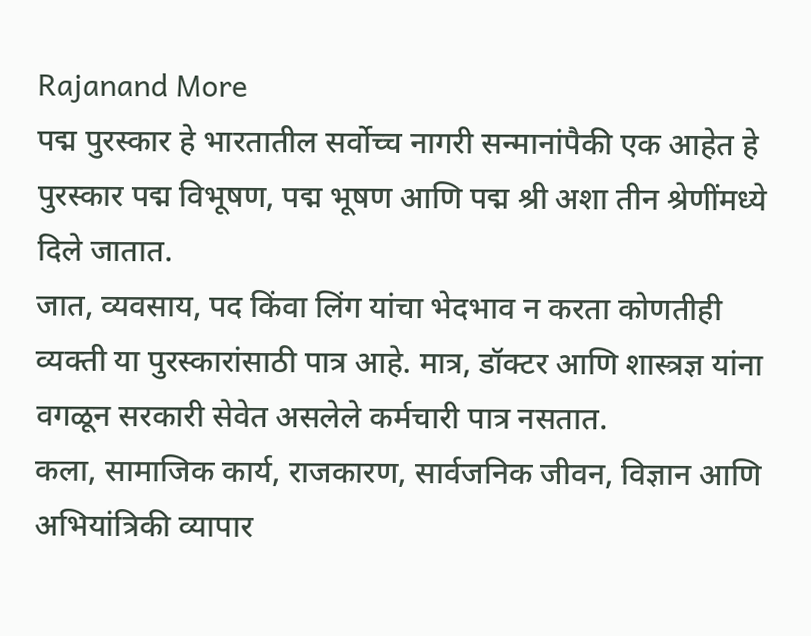Rajanand More
पद्म पुरस्कार हे भारतातील सर्वोच्च नागरी सन्मानांपैकी एक आहेत हे पुरस्कार पद्म विभूषण, पद्म भूषण आणि पद्म श्री अशा तीन श्रेणींमध्ये दिले जातात.
जात, व्यवसाय, पद किंवा लिंग यांचा भेदभाव न करता कोणतीही व्यक्ती या पुरस्कारांसाठी पात्र आहे. मात्र, डॉक्टर आणि शास्त्रज्ञ यांना वगळून सरकारी सेवेत असलेले कर्मचारी पात्र नसतात.
कला, सामाजिक कार्य, राजकारण, सार्वजनिक जीवन, विज्ञान आणि अभियांत्रिकी व्यापार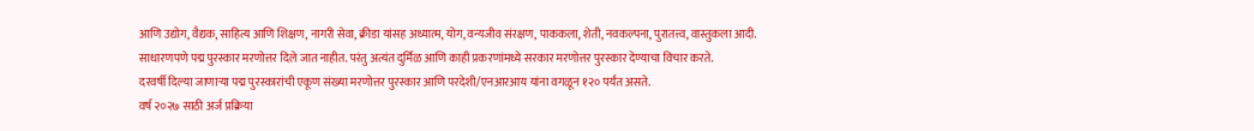आणि उद्योग, वैद्यक, साहित्य आणि शिक्षण, नागरी सेवा, क्रीडा यांसह अध्यात्म, योग, वन्यजीव संरक्षण, पाककला, शेती, नवकल्पना, पुरातत्त्व, वास्तुकला आदी.
साधारणपणे पद्म पुरस्कार मरणोत्तर दिले जात नाहीत. परंतु अत्यंत दुर्मिळ आणि काही प्रकरणांमध्ये सरकार मरणोत्तर पुरस्कार देण्याचा विचार करते.
दरवर्षी दिल्या जाणाऱ्या पद्म पुरस्कारांची एकूण संख्या मरणोत्तर पुरस्कार आणि परदेशी/एनआरआय यांना वगळून १२० पर्यंत असते.
वर्ष २०२७ साठी अर्ज प्रक्रिया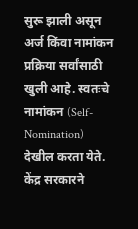सुरू झाली असून अर्ज किंवा नामांकन प्रक्रिया सर्वांसाठी खुली आहे. स्वतःचे नामांकन (Self-Nomination) देखील करता येते.
केंद्र सरकारने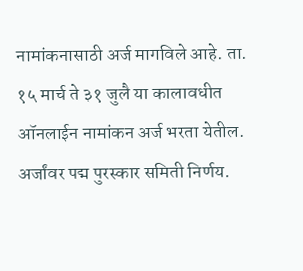नामांकनासाठी अर्ज मागविले आहे. ता. १५ मार्च ते ३१ जुलै या कालावधीत ऑनलाईन नामांकन अर्ज भरता येतील.
अर्जांवर पद्म पुरस्कार समिती निर्णय.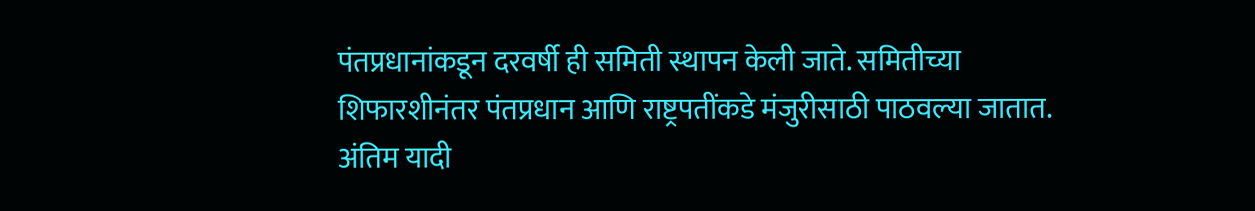पंतप्रधानांकडून दरवर्षी ही समिती स्थापन केली जाते. समितीच्या शिफारशीनंतर पंतप्रधान आणि राष्ट्रपतींकडे मंजुरीसाठी पाठवल्या जातात. अंतिम यादी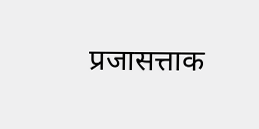प्रजासत्ताक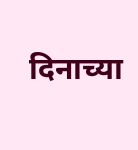दिनाच्या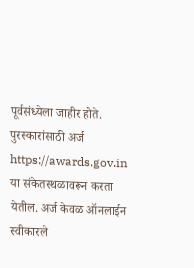पूर्वसंध्येला जाहीर होते.
पुरस्कारांसाठी अर्ज https://awards.gov.in या संकेतस्थळावरून करता येतील. अर्ज केवळ ऑनलाईन स्वीकारले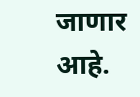जाणार आहे.